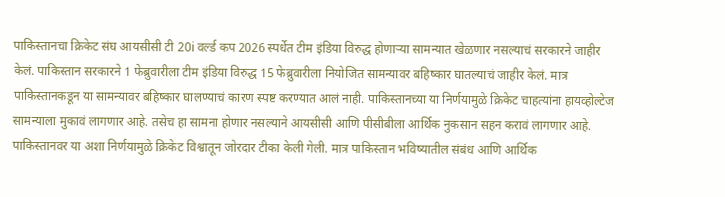पाकिस्तानचा क्रिकेट संघ आयसीसी टी 20i वर्ल्ड कप 2026 स्पर्धेत टीम इंडिया विरुद्ध होणाऱ्या सामन्यात खेळणार नसल्याचं सरकारने जाहीर केलं. पाकिस्तान सरकारने 1 फेब्रुवारीला टीम इंडिया विरुद्ध 15 फेब्रुवारीला नियोजित सामन्यावर बहिष्कार घातल्याचं जाहीर केलं. मात्र पाकिस्तानकडून या सामन्यावर बहिष्कार घालण्याचं कारण स्पष्ट करण्यात आलं नाही. पाकिस्तानच्या या निर्णयामुळे क्रिकेट चाहत्यांना हायव्होल्टेज सामन्याला मुकावं लागणार आहे. तसेच हा सामना होणार नसल्याने आयसीसी आणि पीसीबीला आर्थिक नुकसान सहन करावं लागणार आहे. पाकिस्तानवर या अशा निर्णयामुळे क्रिकेट विश्वातून जोरदार टीका केली गेली. मात्र पाकिस्तान भविष्यातील संबंध आणि आर्थिक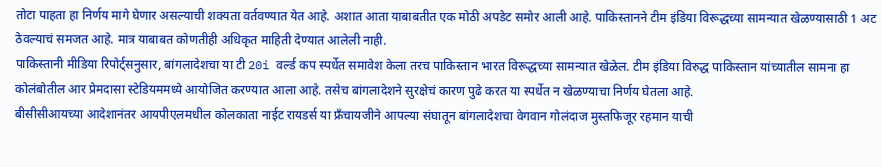तोटा पाहता हा निर्णय मागे घेणार असल्याची शक्यता वर्तवण्यात येत आहे. अशात आता याबाबतीत एक मोठी अपडेट समोर आली आहे. पाकिस्तानने टीम इंडिया विरूद्धच्या सामन्यात खेळण्यासाठी 1 अट ठेवल्याचं समजत आहे. मात्र याबाबत कोणतीही अधिकृत माहिती देण्यात आलेली नाही.
पाकिस्तानी मीडिया रिपोर्ट्सनुसार, बांगलादेशचा या टी 20i वर्ल्ड कप स्पर्धेत समावेश केला तरच पाकिस्तान भारत विरूद्धच्या सामन्यात खेळेल. टीम इंडिया विरुद्ध पाकिस्तान यांच्यातील सामना हा कोलंबोतील आर प्रेमदासा स्टेडियममध्ये आयोजित करण्यात आला आहे. तसेच बांगलादेशने सुरक्षेचं कारण पुढे करत या स्पर्धेत न खेळण्याचा निर्णय घेतला आहे.
बीसीसीआयच्या आदेशानंतर आयपीएलमधील कोलकाता नाईट रायडर्स या फ्रँचायजीने आपल्या संघातून बांगलादेशचा वेगवान गोलंदाज मुस्तफिजूर रहमान याची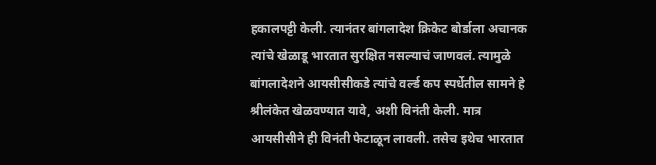हकालपट्टी केली. त्यानंतर बांगलादेश क्रिकेट बोर्डाला अचानक त्यांचे खेळाडू भारतात सुरक्षित नसल्याचं जाणवलं. त्यामुळे बांगलादेशने आयसीसीकडे त्यांचे वर्ल्ड कप स्पर्धेतील सामने हे श्रीलंकेत खेळवण्यात यावे, अशी विनंती केली. मात्र आयसीसीने ही विनंती फेटाळून लावली. तसेच इथेच भारतात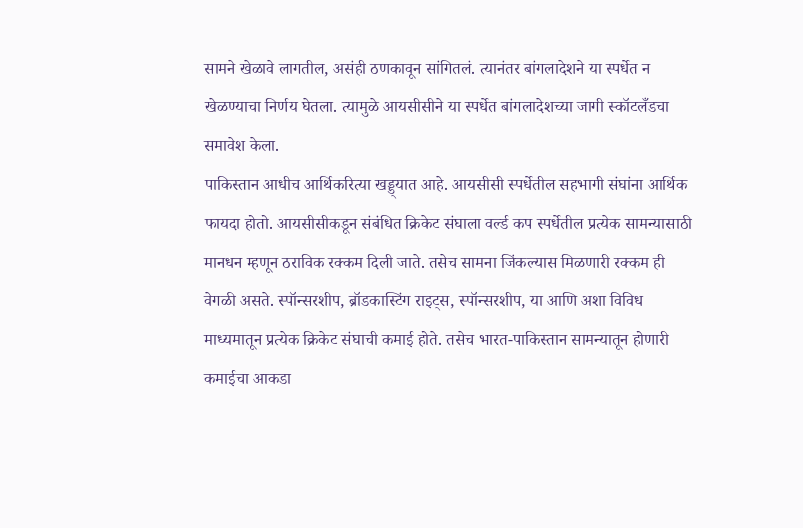सामने खेळावे लागतील, असंही ठणकावून सांगितलं. त्यानंतर बांगलादेशने या स्पर्धेत न खेळण्याचा निर्णय घेतला. त्यामुळे आयसीसीने या स्पर्धेत बांगलादेशच्या जागी स्कॉटलँडचा समावेश केला.
पाकिस्तान आधीच आर्थिकरित्या खड्ड्यात आहे. आयसीसी स्पर्धेतील सहभागी संघांना आर्थिक फायदा होतो. आयसीसीकडून संबंधित क्रिकेट संघाला वर्ल्ड कप स्पर्धेतील प्रत्येक सामन्यासाठी मानधन म्हणून ठराविक रक्कम दिली जाते. तसेच सामना जिंकल्यास मिळणारी रक्कम ही वेगळी असते. स्पॉन्सरशीप, ब्रॉडकास्टिंग राइट्स, स्पॉन्सरशीप, या आणि अशा विविध माध्यमातून प्रत्येक क्रिकेट संघाची कमाई होते. तसेच भारत-पाकिस्तान सामन्यातून होणारी कमाईचा आकडा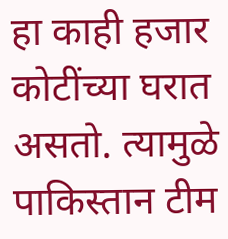हा काही हजार कोटींच्या घरात असतो. त्यामुळे पाकिस्तान टीम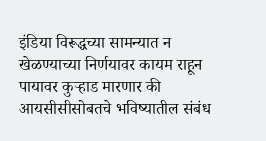इंडिया विरूद्धच्या सामन्यात न खेळण्याच्या निर्णयावर कायम राहून पायावर कुऱ्हाड मारणार की आयसीसीसोबतचे भविष्यातील संबंध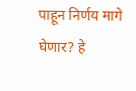पाहून निर्णय मागे घेणार? हे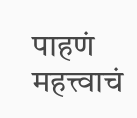पाहणं महत्त्वाचं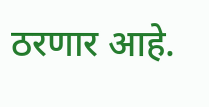ठरणार आहे.